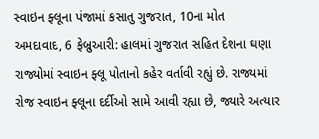સ્વાઇન ફ્લૂના પંજામાં કસાતુ ગુજરાત, 10ના મોત
અમદાવાદ, 6 ફેબ્રુઆરી: હાલમાં ગુજરાત સહિત દેશના ઘણા રાજ્યોમાં સ્વાઇન ફ્લૂ પોતાનો કહેર વર્તાવી રહ્યું છે. રાજ્યમાં રોજ સ્વાઇન ફ્લૂના દર્દીઓ સામે આવી રહ્યા છે, જ્યારે અત્યાર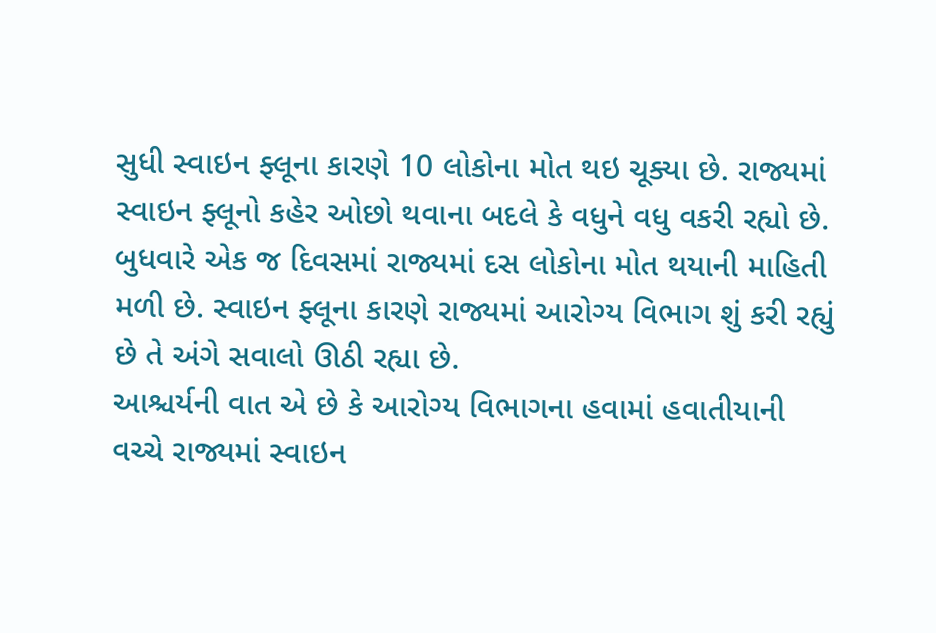સુધી સ્વાઇન ફ્લૂના કારણે 10 લોકોના મોત થઇ ચૂક્યા છે. રાજ્યમાં સ્વાઇન ફ્લૂનો કહેર ઓછો થવાના બદલે કે વધુને વધુ વકરી રહ્યો છે. બુધવારે એક જ દિવસમાં રાજ્યમાં દસ લોકોના મોત થયાની માહિતી મળી છે. સ્વાઇન ફ્લૂના કારણે રાજ્યમાં આરોગ્ય વિભાગ શું કરી રહ્યું છે તે અંગે સવાલો ઊઠી રહ્યા છે.
આશ્ચર્યની વાત એ છે કે આરોગ્ય વિભાગના હવામાં હવાતીયાની વચ્ચે રાજ્યમાં સ્વાઇન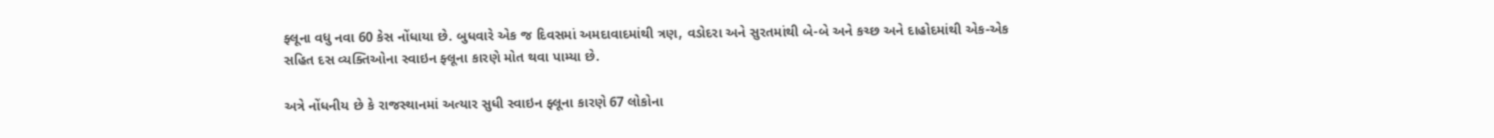ફ્લૂના વધુ નવા 60 કેસ નોંધાયા છે. બુધવારે એક જ દિવસમાં અમદાવાદમાંથી ત્રણ, વડોદરા અને સુરતમાંથી બે-બે અને કચ્છ અને દાહોદમાંથી એક-એક સહિત દસ વ્યક્તિઓના સ્વાઇન ફ્લૂના કારણે મોત થવા પામ્યા છે.

અત્રે નોંધનીય છે કે રાજસ્થાનમાં અત્યાર સુધી સ્વાઇન ફ્લૂના કારણે 67 લોકોના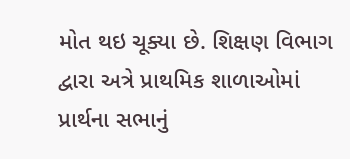મોત થઇ ચૂક્યા છે. શિક્ષણ વિભાગ દ્વારા અત્રે પ્રાથમિક શાળાઓમાં પ્રાર્થના સભાનું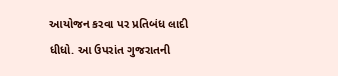આયોજન કરવા પર પ્રતિબંધ લાદી ધીધો. આ ઉપરાંત ગુજરાતની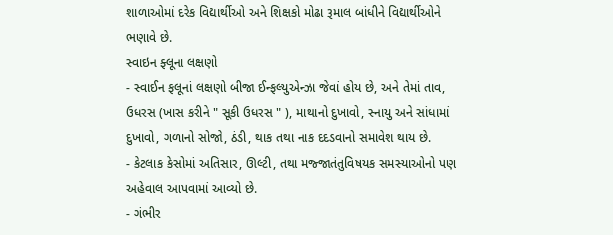શાળાઓમાં દરેક વિદ્યાર્થીઓ અને શિક્ષકો મોઢા રૂમાલ બાંધીને વિદ્યાર્થીઓને ભણાવે છે.
સ્વાઇન ફ્લૂના લક્ષણો
- સ્વાઈન ફલૂનાં લક્ષણો બીજા ઈન્ફલ્યુએન્ઝા જેવાં હોય છે, અને તેમાં તાવ, ઉધરસ (ખાસ કરીને " સૂકી ઉધરસ " ), માથાનો દુખાવો, સ્નાયુ અને સાંધામાં દુખાવો, ગળાનો સોજો, ઠંડી, થાક તથા નાક દદડવાનો સમાવેશ થાય છે.
- કેટલાક કેસોમાં અતિસાર, ઊલ્ટી, તથા મજ્જાતંતુવિષયક સમસ્યાઓનો પણ અહેવાલ આપવામાં આવ્યો છે.
- ગંભીર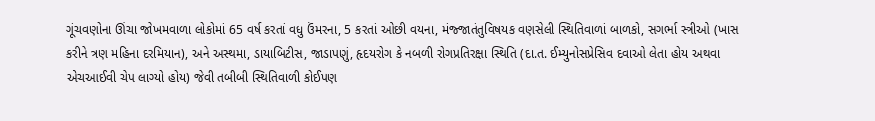ગૂંચવણોના ઊંચા જોખમવાળા લોકોમાં 65 વર્ષ કરતાં વધુ ઉંમરના, 5 કરતાં ઓછી વયના, મંજ્જાતંતુવિષયક વણસેલી સ્થિતિવાળાં બાળકો, સગર્ભા સ્ત્રીઓ (ખાસ કરીને ત્રણ મહિના દરમિયાન), અને અસ્થમા, ડાયાબિટીસ, જાડાપણું, હૃદયરોગ કે નબળી રોગપ્રતિરક્ષા સ્થિતિ (દા.ત. ઈમ્યુનોસપ્રેસિવ દવાઓ લેતા હોય અથવા એચઆઈવી ચેપ લાગ્યો હોય) જેવી તબીબી સ્થિતિવાળી કોઈપણ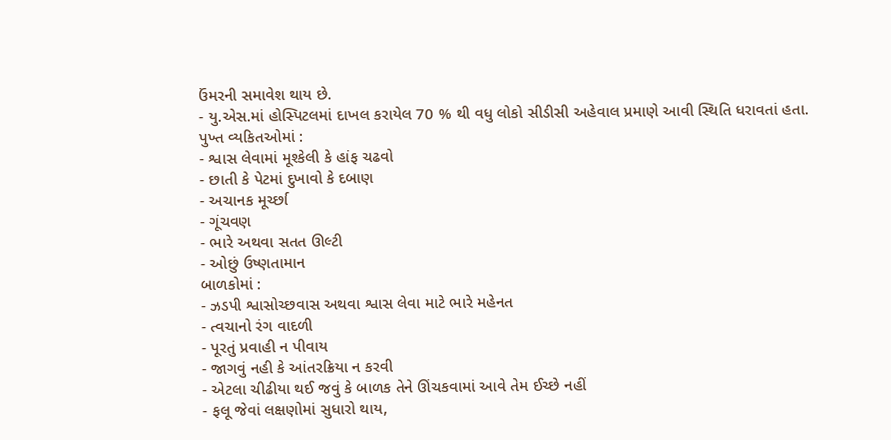ઉંમરની સમાવેશ થાય છે.
- યુ.એસ.માં હોસ્પિટલમાં દાખલ કરાયેલ 70 % થી વધુ લોકો સીડીસી અહેવાલ પ્રમાણે આવી સ્થિતિ ધરાવતાં હતા.
પુખ્ત વ્યકિતઓમાં :
- શ્વાસ લેવામાં મૂશ્કેલી કે હાંફ ચઢવો
- છાતી કે પેટમાં દુખાવો કે દબાણ
- અચાનક મૂર્ચ્છા
- ગૂંચવણ
- ભારે અથવા સતત ઊલ્ટી
- ઓછું ઉષ્ણતામાન
બાળકોમાં :
- ઝડપી શ્વાસોચ્છવાસ અથવા શ્વાસ લેવા માટે ભારે મહેનત
- ત્વચાનો રંગ વાદળી
- પૂરતું પ્રવાહી ન પીવાય
- જાગવું નહી કે આંતરક્રિયા ન કરવી
- એટલા ચીઢીયા થઈ જવું કે બાળક તેને ઊંચકવામાં આવે તેમ ઈચ્છે નહીં
- ફલૂ જેવાં લક્ષણોમાં સુધારો થાય,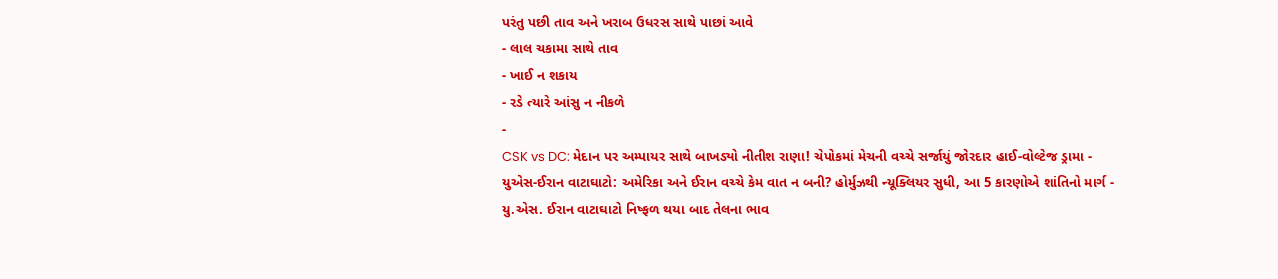પરંતુ પછી તાવ અને ખરાબ ઉધરસ સાથે પાછાં આવે
- લાલ ચકામા સાથે તાવ
- ખાઈ ન શકાય
- રડે ત્યારે આંસુ ન નીકળે
-
CSK vs DC: મેદાન પર અમ્પાયર સાથે બાખડ્યો નીતીશ રાણા! ચેપોકમાં મેચની વચ્ચે સર્જાયું જોરદાર હાઈ-વોલ્ટેજ ડ્રામા -
યુએસ-ઈરાન વાટાઘાટો: અમેરિકા અને ઈરાન વચ્ચે કેમ વાત ન બની? હોર્મુઝથી ન્યૂક્લિયર સુધી, આ 5 કારણોએ શાંતિનો માર્ગ -
યુ.એસ. ઈરાન વાટાઘાટો નિષ્ફળ થયા બાદ તેલના ભાવ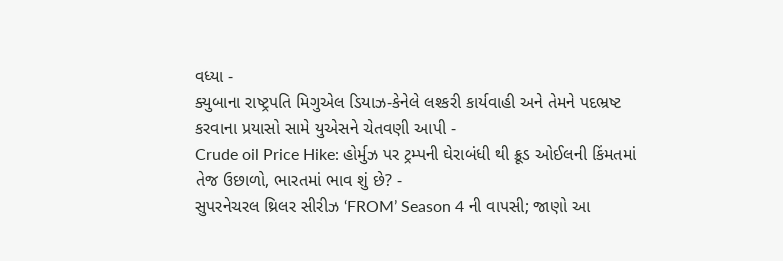વધ્યા -
ક્યુબાના રાષ્ટ્રપતિ મિગુએલ ડિયાઝ-કેનેલે લશ્કરી કાર્યવાહી અને તેમને પદભ્રષ્ટ કરવાના પ્રયાસો સામે યુએસને ચેતવણી આપી -
Crude oil Price Hike: હોર્મુઝ પર ટ્રમ્પની ઘેરાબંધી થી ક્રૂડ ઓઈલની કિંમતમાં તેજ ઉછાળો, ભારતમાં ભાવ શું છે? -
સુપરનેચરલ થ્રિલર સીરીઝ ‘FROM’ Season 4 ની વાપસી; જાણો આ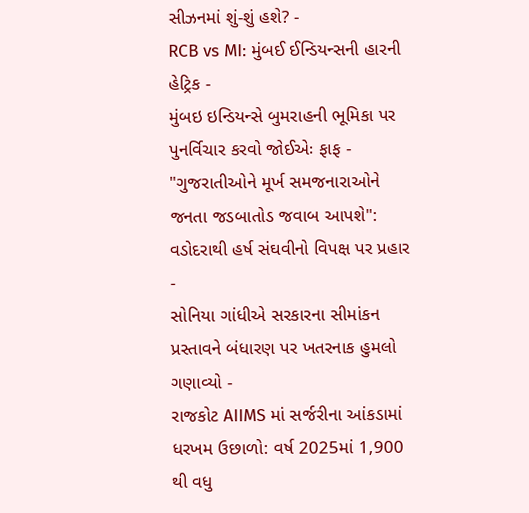સીઝનમાં શું-શું હશે? -
RCB vs MI: મુંબઈ ઈન્ડિયન્સની હારની હેટ્રિક -
મુંબઇ ઇન્ડિયન્સે બુમરાહની ભૂમિકા પર પુનર્વિચાર કરવો જોઈએઃ ફાફ -
"ગુજરાતીઓને મૂર્ખ સમજનારાઓને જનતા જડબાતોડ જવાબ આપશે": વડોદરાથી હર્ષ સંઘવીનો વિપક્ષ પર પ્રહાર -
સોનિયા ગાંધીએ સરકારના સીમાંકન પ્રસ્તાવને બંધારણ પર ખતરનાક હુમલો ગણાવ્યો -
રાજકોટ AIIMS માં સર્જરીના આંકડામાં ધરખમ ઉછાળો: વર્ષ 2025માં 1,900 થી વધુ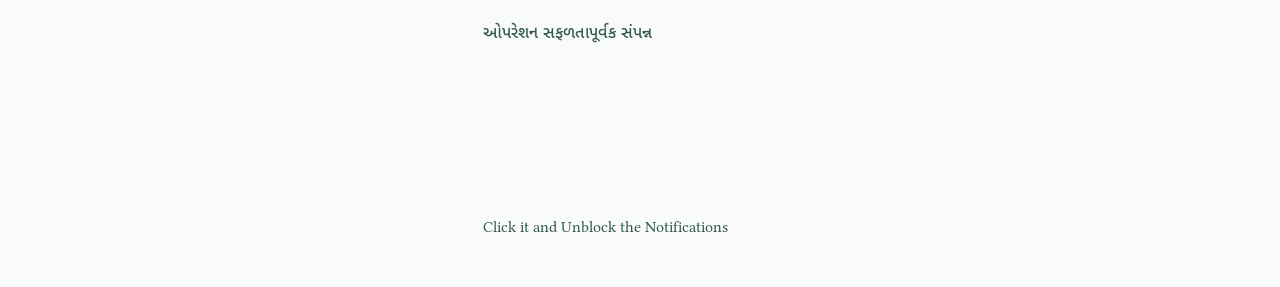ઓપરેશન સફળતાપૂર્વક સંપન્ન






Click it and Unblock the Notifications